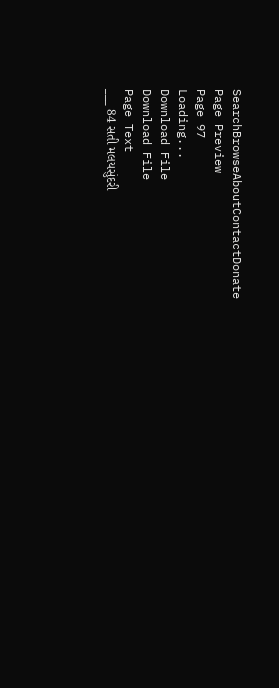SearchBrowseAboutContactDonate
Page Preview
Page 97
Loading...
Download File
Download File
Page Text
___ 84 સતી મલયસુંદરી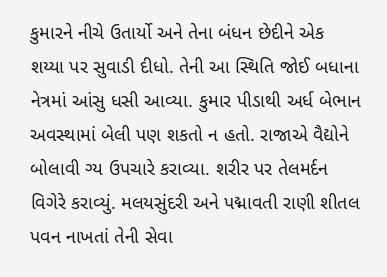કુમારને નીચે ઉતાર્યો અને તેના બંધન છેદીને એક શય્યા પર સુવાડી દીધો. તેની આ સ્થિતિ જોઈ બધાના નેત્રમાં આંસુ ધસી આવ્યા. કુમાર પીડાથી અર્ધ બેભાન અવસ્થામાં બેલી પણ શકતો ન હતો. રાજાએ વૈદ્યોને બોલાવી ગ્ય ઉપચારે કરાવ્યા. શરીર પર તેલમર્દન વિગેરે કરાવ્યું. મલયસુંદરી અને પદ્માવતી રાણી શીતલ પવન નાખતાં તેની સેવા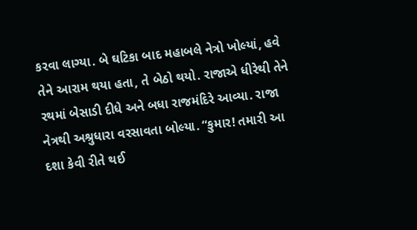કરવા લાગ્યા. બે ઘટિકા બાદ મહાબલે નેત્રો ખોલ્યાં, હવે તેને આરામ થયા હતા, તે બેઠો થયો. રાજાએ ધીરેથી તેને રથમાં બેસાડી દીધે અને બધા રાજમંદિરે આવ્યા. રાજા નેત્રથી અશ્રુધારા વરસાવતા બોલ્યા. “કુમાર! તમારી આ દશા કેવી રીતે થઈ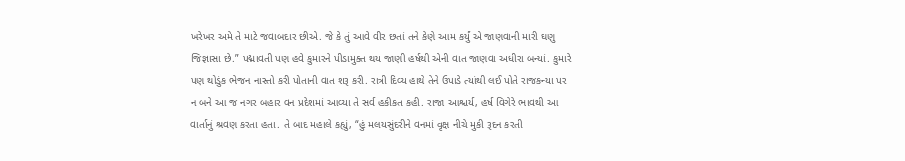ખરેખર અમે તે માટે જવાબદાર છીએ. જે કે તું આવે વીર છતાં તને કેણે આમ કર્યું એ જાણવાની મારી ઘણુ જિજ્ઞાસા છે.” પદ્માવતી પણ હવે કુમારને પીડામુક્ત થય જાણી હર્ષથી એની વાત જાણવા અધીરા બન્યાં. કુમારે પણ થોડુંક ભેજન નાસ્તો કરી પોતાની વાત શરૂ કરી. રાત્રી દિવ્ય હાથે તેને ઉપાડે ત્યાંથી લઈ પોતે રાજકન્યા પર ન બને આ જ નગર બહાર વન પ્રદેશમાં આવ્યા તે સર્વ હકીકત કહી. રાજા આશ્ચર્ય, હર્ષ વિગેરે ભાવથી આ વાર્તાનું શ્રવણ કરતા હતા. તે બાદ મહાલે કહ્યું, “હું મલયસુંદરીને વનમાં વૃક્ષ નીચે મુકી રૂદન કરતી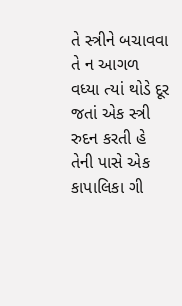તે સ્ત્રીને બચાવવા તે ન આગળ વધ્યા ત્યાં થોડે દૂર જતાં એક સ્ત્રી રુદન કરતી હે તેની પાસે એક કાપાલિકા ગી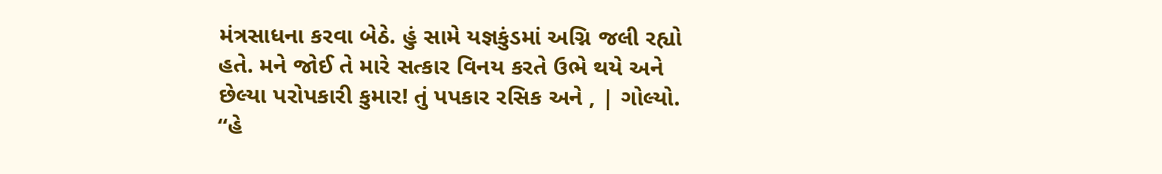મંત્રસાધના કરવા બેઠે. હું સામે યજ્ઞકુંડમાં અગ્નિ જલી રહ્યો હતે. મને જોઈ તે મારે સત્કાર વિનય કરતે ઉભે થયે અને છેલ્યા પરોપકારી કુમાર! તું પપકાર રસિક અને , | ગોલ્યો. “હે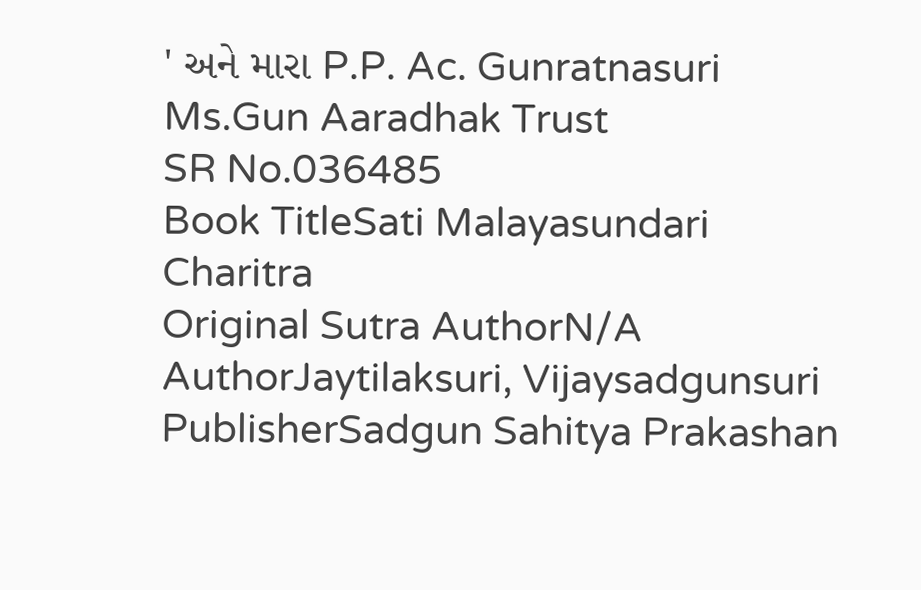' અને મારા P.P. Ac. Gunratnasuri Ms.Gun Aaradhak Trust
SR No.036485
Book TitleSati Malayasundari Charitra
Original Sutra AuthorN/A
AuthorJaytilaksuri, Vijaysadgunsuri
PublisherSadgun Sahitya Prakashan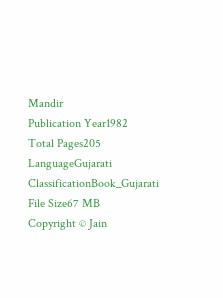Mandir
Publication Year1982
Total Pages205
LanguageGujarati
ClassificationBook_Gujarati
File Size67 MB
Copyright © Jain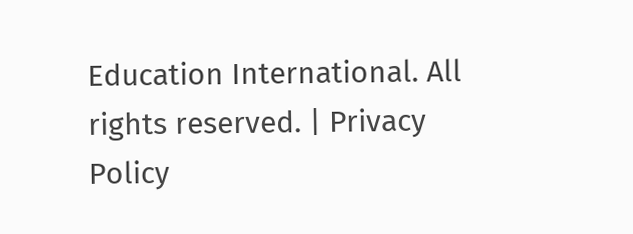Education International. All rights reserved. | Privacy Policy